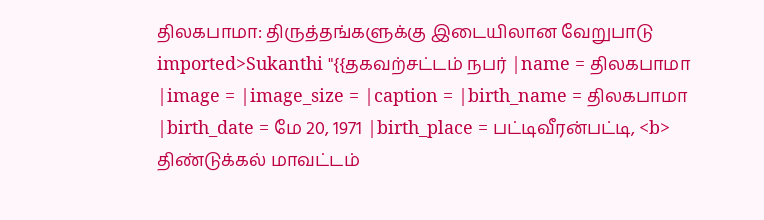திலகபாமா: திருத்தங்களுக்கு இடையிலான வேறுபாடு
imported>Sukanthi "{{தகவற்சட்டம் நபர் |name = திலகபாமா |image = |image_size = |caption = |birth_name = திலகபாமா |birth_date = மே 20, 1971 |birth_place = பட்டிவீரன்பட்டி, <b> திண்டுக்கல் மாவட்டம்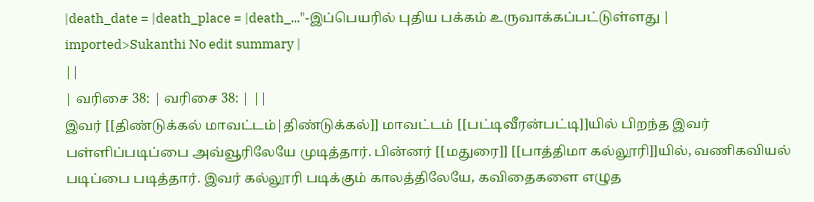|death_date = |death_place = |death_..."-இப்பெயரில் புதிய பக்கம் உருவாக்கப்பட்டுள்ளது |
imported>Sukanthi No edit summary |
||
| வரிசை 38: | வரிசை 38: | ||
இவர் [[திண்டுக்கல் மாவட்டம்|திண்டுக்கல்]] மாவட்டம் [[பட்டிவீரன்பட்டி]]யில் பிறந்த இவர் பள்ளிப்படிப்பை அவ்வூரிலேயே முடித்தார். பின்னர் [[மதுரை]] [[பாத்திமா கல்லூரி]]யில், வணிகவியல் படிப்பை படித்தார். இவர் கல்லூரி படிக்கும் காலத்திலேயே, கவிதைகளை எழுத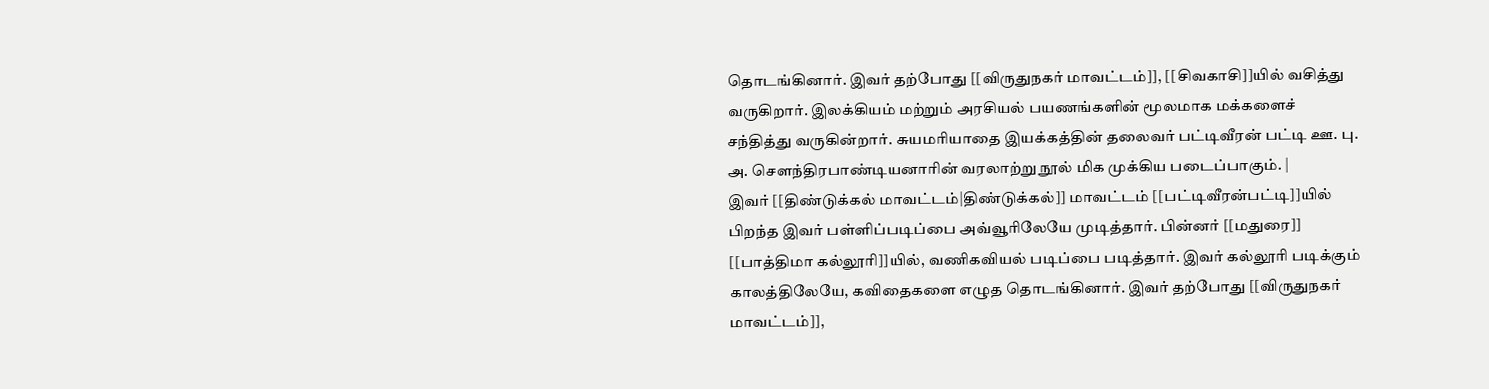தொடங்கினார். இவர் தற்போது [[விருதுநகர் மாவட்டம்]], [[சிவகாசி]]யில் வசித்து வருகிறார். இலக்கியம் மற்றும் அரசியல் பயணங்களின் மூலமாக மக்களைச் சந்தித்து வருகின்றார். சுயமரியாதை இயக்கத்தின் தலைவர் பட்டிவீரன் பட்டி ஊ. பு. அ. சௌந்திரபாண்டியனாரின் வரலாற்று நூல் மிக முக்கிய படைப்பாகும். |
இவர் [[திண்டுக்கல் மாவட்டம்|திண்டுக்கல்]] மாவட்டம் [[பட்டிவீரன்பட்டி]]யில் பிறந்த இவர் பள்ளிப்படிப்பை அவ்வூரிலேயே முடித்தார். பின்னர் [[மதுரை]] [[பாத்திமா கல்லூரி]]யில், வணிகவியல் படிப்பை படித்தார். இவர் கல்லூரி படிக்கும் காலத்திலேயே, கவிதைகளை எழுத தொடங்கினார். இவர் தற்போது [[விருதுநகர் மாவட்டம்]],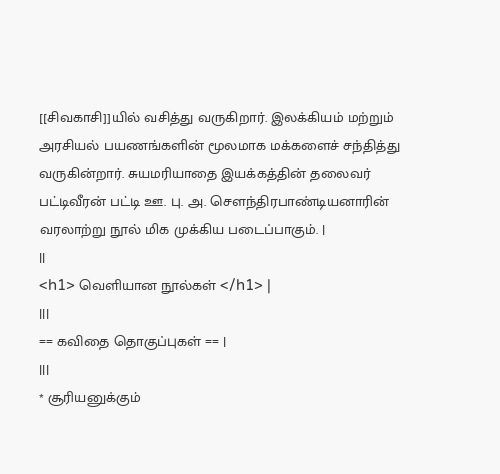[[சிவகாசி]]யில் வசித்து வருகிறார். இலக்கியம் மற்றும் அரசியல் பயணங்களின் மூலமாக மக்களைச் சந்தித்து வருகின்றார். சுயமரியாதை இயக்கத்தின் தலைவர் பட்டிவீரன் பட்டி ஊ. பு. அ. சௌந்திரபாண்டியனாரின் வரலாற்று நூல் மிக முக்கிய படைப்பாகும். |
||
<h1> வெளியான நூல்கள் </h1> |
|||
== கவிதை தொகுப்புகள் == |
|||
* சூரியனுக்கும்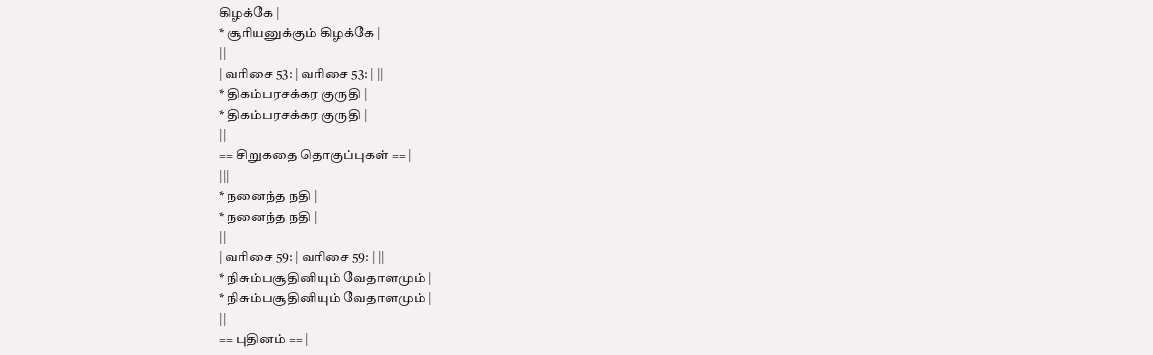கிழக்கே |
* சூரியனுக்கும் கிழக்கே |
||
| வரிசை 53: | வரிசை 53: | ||
* திகம்பரசக்கர குருதி |
* திகம்பரசக்கர குருதி |
||
== சிறுகதை தொகுப்புகள் == |
|||
* நனைந்த நதி |
* நனைந்த நதி |
||
| வரிசை 59: | வரிசை 59: | ||
* நிசும்பசூதினியும் வேதாளமும் |
* நிசும்பசூதினியும் வேதாளமும் |
||
== புதினம் == |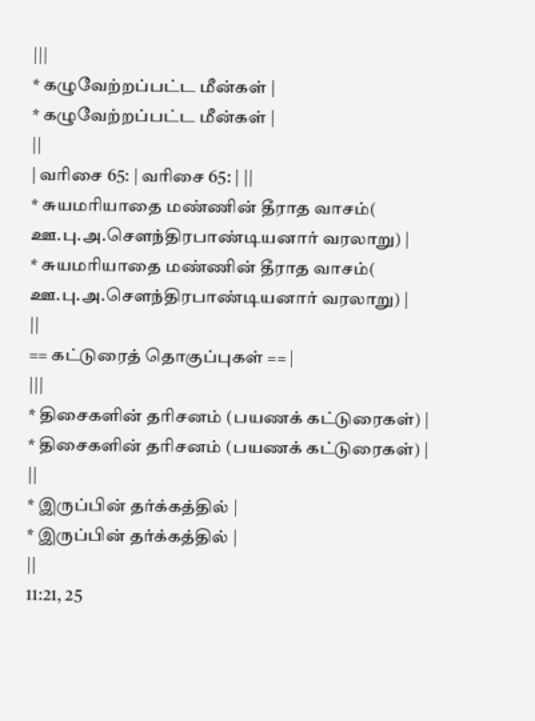|||
* கழுவேற்றப்பட்ட மீன்கள் |
* கழுவேற்றப்பட்ட மீன்கள் |
||
| வரிசை 65: | வரிசை 65: | ||
* சுயமரியாதை மண்ணின் தீராத வாசம்( ஊ.பு.அ.சௌந்திரபாண்டியனார் வரலாறு) |
* சுயமரியாதை மண்ணின் தீராத வாசம்( ஊ.பு.அ.சௌந்திரபாண்டியனார் வரலாறு) |
||
== கட்டுரைத் தொகுப்புகள் == |
|||
* திசைகளின் தரிசனம் (பயணக் கட்டுரைகள்) |
* திசைகளின் தரிசனம் (பயணக் கட்டுரைகள்) |
||
* இருப்பின் தர்க்கத்தில் |
* இருப்பின் தர்க்கத்தில் |
||
11:21, 25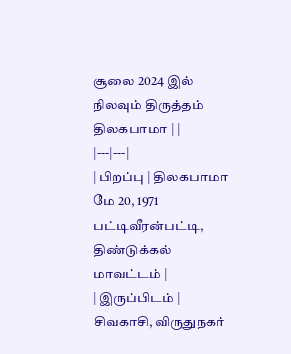சூலை 2024 இல் நிலவும் திருத்தம்
திலகபாமா | |
|---|---|
| பிறப்பு | திலகபாமா மே 20, 1971 பட்டிவீரன்பட்டி, திண்டுக்கல் மாவட்டம் |
| இருப்பிடம் | சிவகாசி, விருதுநகர்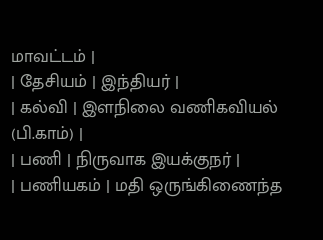மாவட்டம் |
| தேசியம் | இந்தியர் |
| கல்வி | இளநிலை வணிகவியல் (பி.காம்) |
| பணி | நிருவாக இயக்குநர் |
| பணியகம் | மதி ஒருங்கிணைந்த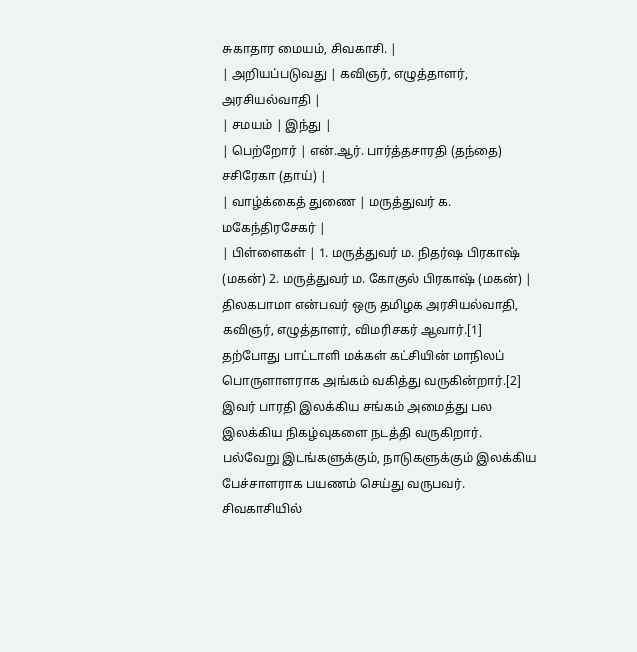சுகாதார மையம், சிவகாசி. |
| அறியப்படுவது | கவிஞர், எழுத்தாளர், அரசியல்வாதி |
| சமயம் | இந்து |
| பெற்றோர் | என்.ஆர். பார்த்தசாரதி (தந்தை) சசிரேகா (தாய்) |
| வாழ்க்கைத் துணை | மருத்துவர் க. மகேந்திரசேகர் |
| பிள்ளைகள் | 1. மருத்துவர் ம. நிதர்ஷ பிரகாஷ் (மகன்) 2. மருத்துவர் ம. கோகுல் பிரகாஷ் (மகன்) |
திலகபாமா என்பவர் ஒரு தமிழக அரசியல்வாதி, கவிஞர், எழுத்தாளர், விமரிசகர் ஆவார்.[1] தற்போது பாட்டாளி மக்கள் கட்சியின் மாநிலப் பொருளாளராக அங்கம் வகித்து வருகின்றார்.[2] இவர் பாரதி இலக்கிய சங்கம் அமைத்து பல இலக்கிய நிகழ்வுகளை நடத்தி வருகிறார். பல்வேறு இடங்களுக்கும், நாடுகளுக்கும் இலக்கிய பேச்சாளராக பயணம் செய்து வருபவர். சிவகாசியில்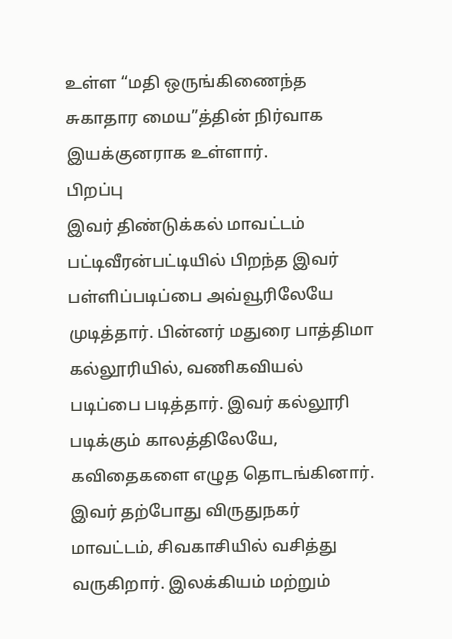உள்ள “மதி ஒருங்கிணைந்த சுகாதார மைய”த்தின் நிர்வாக இயக்குனராக உள்ளார்.
பிறப்பு
இவர் திண்டுக்கல் மாவட்டம் பட்டிவீரன்பட்டியில் பிறந்த இவர் பள்ளிப்படிப்பை அவ்வூரிலேயே முடித்தார். பின்னர் மதுரை பாத்திமா கல்லூரியில், வணிகவியல் படிப்பை படித்தார். இவர் கல்லூரி படிக்கும் காலத்திலேயே, கவிதைகளை எழுத தொடங்கினார். இவர் தற்போது விருதுநகர் மாவட்டம், சிவகாசியில் வசித்து வருகிறார். இலக்கியம் மற்றும்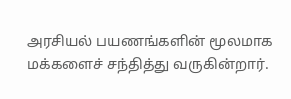அரசியல் பயணங்களின் மூலமாக மக்களைச் சந்தித்து வருகின்றார்.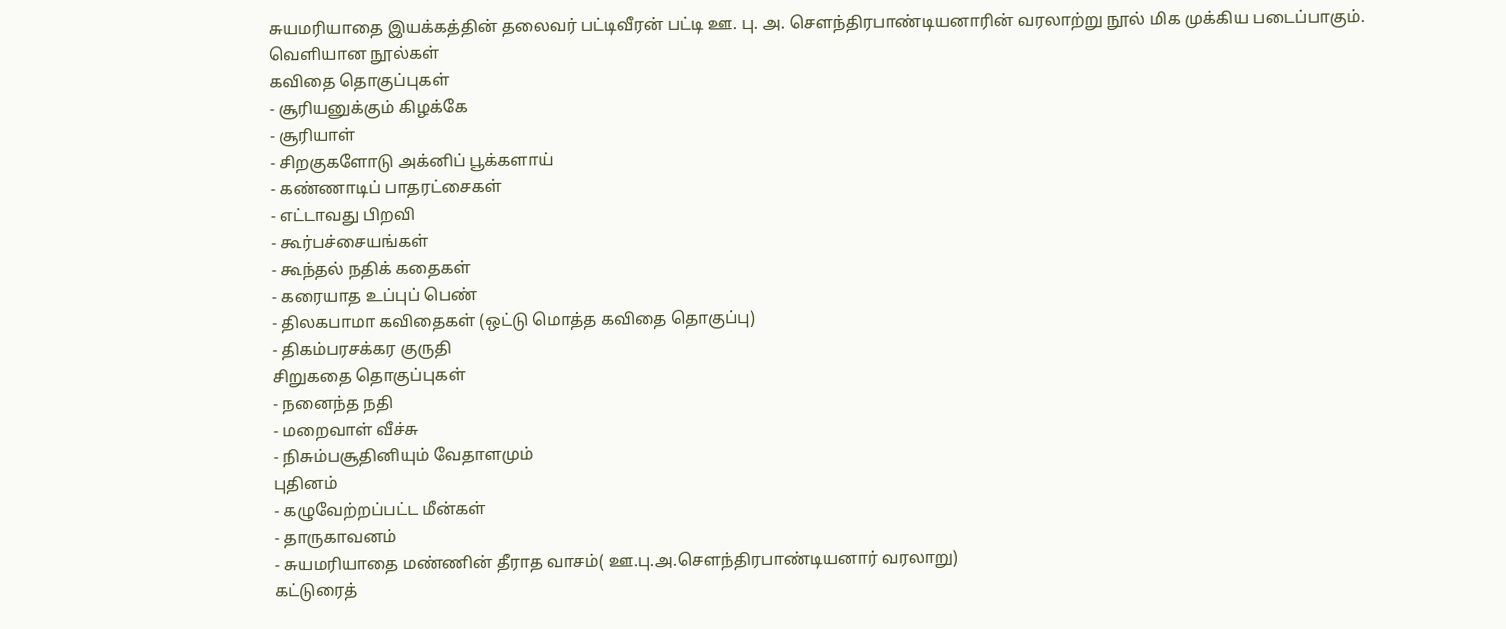சுயமரியாதை இயக்கத்தின் தலைவர் பட்டிவீரன் பட்டி ஊ. பு. அ. சௌந்திரபாண்டியனாரின் வரலாற்று நூல் மிக முக்கிய படைப்பாகும்.
வெளியான நூல்கள்
கவிதை தொகுப்புகள்
- சூரியனுக்கும் கிழக்கே
- சூரியாள்
- சிறகுகளோடு அக்னிப் பூக்களாய்
- கண்ணாடிப் பாதரட்சைகள்
- எட்டாவது பிறவி
- கூர்பச்சையங்கள்
- கூந்தல் நதிக் கதைகள்
- கரையாத உப்புப் பெண்
- திலகபாமா கவிதைகள் (ஒட்டு மொத்த கவிதை தொகுப்பு)
- திகம்பரசக்கர குருதி
சிறுகதை தொகுப்புகள்
- நனைந்த நதி
- மறைவாள் வீச்சு
- நிசும்பசூதினியும் வேதாளமும்
புதினம்
- கழுவேற்றப்பட்ட மீன்கள்
- தாருகாவனம்
- சுயமரியாதை மண்ணின் தீராத வாசம்( ஊ.பு.அ.சௌந்திரபாண்டியனார் வரலாறு)
கட்டுரைத்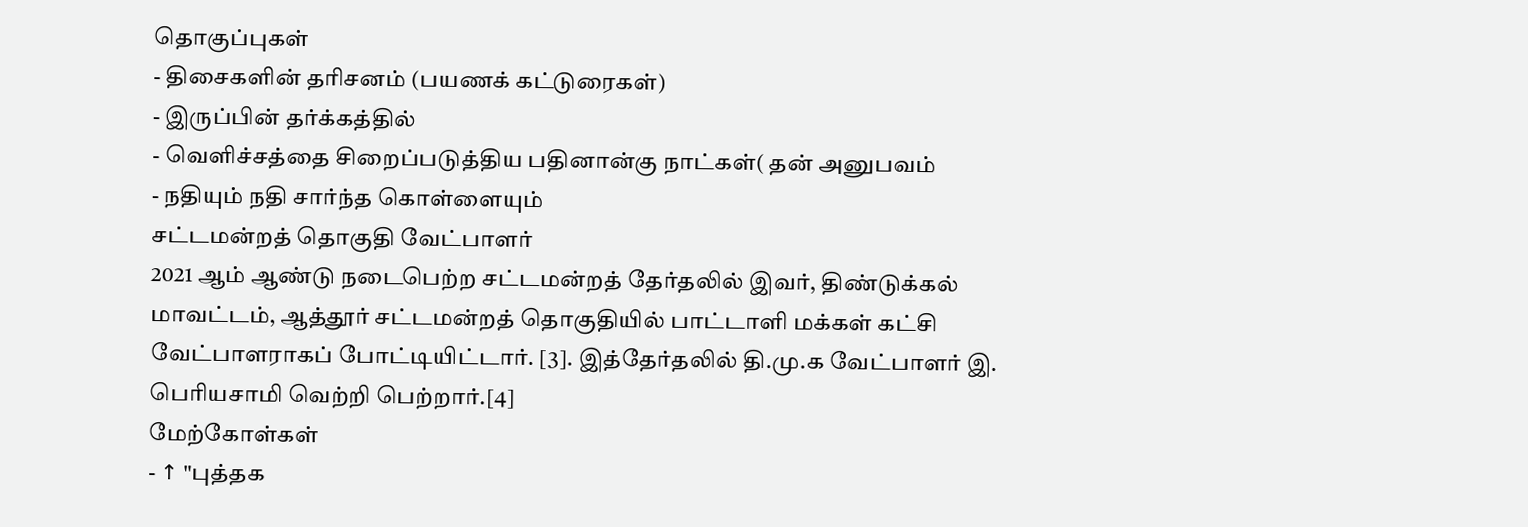தொகுப்புகள்
- திசைகளின் தரிசனம் (பயணக் கட்டுரைகள்)
- இருப்பின் தர்க்கத்தில்
- வெளிச்சத்தை சிறைப்படுத்திய பதினான்கு நாட்கள்( தன் அனுபவம்
- நதியும் நதி சார்ந்த கொள்ளையும்
சட்டமன்றத் தொகுதி வேட்பாளர்
2021 ஆம் ஆண்டு நடைபெற்ற சட்டமன்றத் தேர்தலில் இவர், திண்டுக்கல் மாவட்டம், ஆத்தூர் சட்டமன்றத் தொகுதியில் பாட்டாளி மக்கள் கட்சி வேட்பாளராகப் போட்டியிட்டார். [3]. இத்தேர்தலில் தி.மு.க வேட்பாளர் இ. பெரியசாமி வெற்றி பெற்றார்.[4]
மேற்கோள்கள்
- ↑ "புத்தக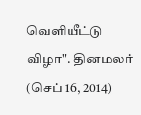வெளியீட்டு விழா". தினமலர் (செப் 16, 2014)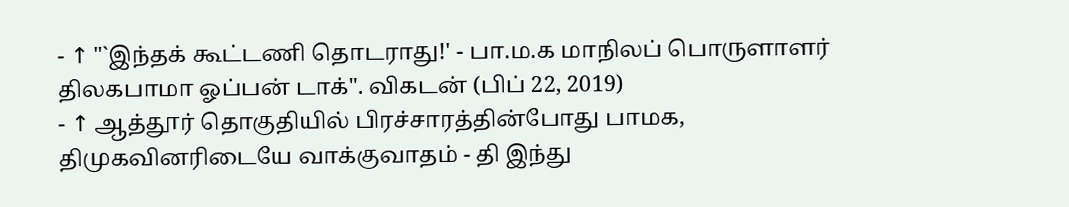- ↑ "`இந்தக் கூட்டணி தொடராது!' - பா.ம.க மாநிலப் பொருளாளர் திலகபாமா ஓப்பன் டாக்". விகடன் (பிப் 22, 2019)
- ↑ ஆத்தூர் தொகுதியில் பிரச்சாரத்தின்போது பாமக, திமுகவினரிடையே வாக்குவாதம் - தி இந்து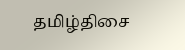தமிழ்திசை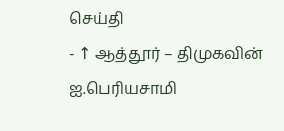செய்தி
- ↑ ஆத்தூர் – திமுகவின் ஐ.பெரியசாமி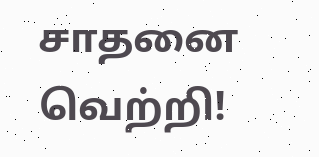சாதனை வெற்றி!